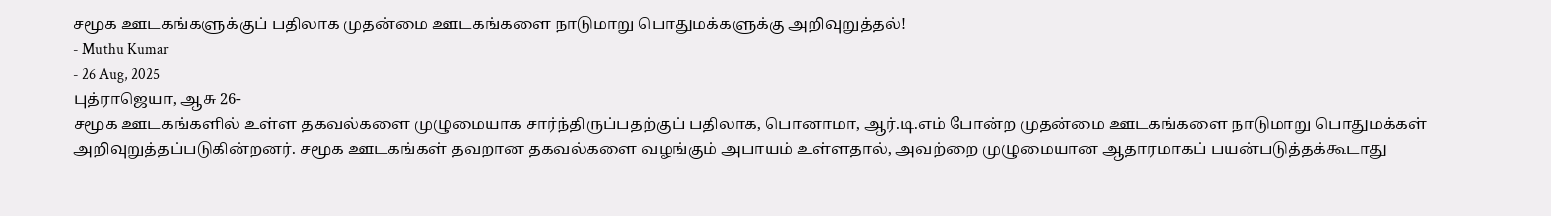சமூக ஊடகங்களுக்குப் பதிலாக முதன்மை ஊடகங்களை நாடுமாறு பொதுமக்களுக்கு அறிவுறுத்தல்!
- Muthu Kumar
- 26 Aug, 2025
புத்ராஜெயா, ஆசு 26-
சமூக ஊடகங்களில் உள்ள தகவல்களை முழுமையாக சார்ந்திருப்பதற்குப் பதிலாக, பொனாமா, ஆர்.டி.எம் போன்ற முதன்மை ஊடகங்களை நாடுமாறு பொதுமக்கள் அறிவுறுத்தப்படுகின்றனர். சமூக ஊடகங்கள் தவறான தகவல்களை வழங்கும் அபாயம் உள்ளதால், அவற்றை முழுமையான ஆதாரமாகப் பயன்படுத்தக்கூடாது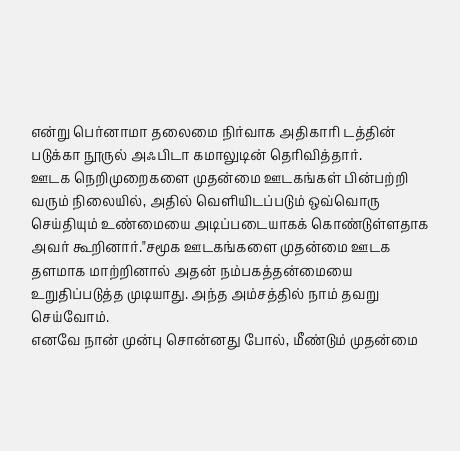என்று பெர்னாமா தலைமை நிர்வாக அதிகாரி டத்தின் படுக்கா நூருல் அஃபிடா கமாலுடின் தெரிவித்தார்.
ஊடக நெறிமுறைகளை முதன்மை ஊடகங்கள் பின்பற்றி வரும் நிலையில், அதில் வெளியிடப்படும் ஒவ்வொரு செய்தியும் உண்மையை அடிப்படையாகக் கொண்டுள்ளதாக அவர் கூறினார்."சமூக ஊடகங்களை முதன்மை ஊடக தளமாக மாற்றினால் அதன் நம்பகத்தன்மையை உறுதிப்படுத்த முடியாது. அந்த அம்சத்தில் நாம் தவறு செய்வோம்.
எனவே நான் முன்பு சொன்னது போல், மீண்டும் முதன்மை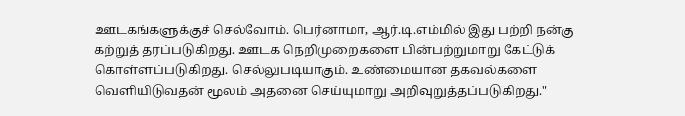ஊடகங்களுக்குச் செல்வோம். பெர்னாமா, ஆர்.டி.எம்மில் இது பற்றி நன்கு கற்றுத் தரப்படுகிறது. ஊடக நெறிமுறைகளை பின்பற்றுமாறு கேட்டுக் கொள்ளப்படுகிறது. செல்லுபடியாகும். உண்மையான தகவல்களை வெளியிடுவதன் மூலம் அதனை செய்யுமாறு அறிவுறுத்தப்படுகிறது."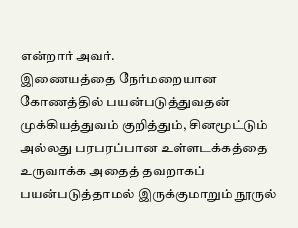என்றார் அவர்.
இணையத்தை நேர்மறையான கோணத்தில் பயன்படுத்துவதன் முக்கியத்துவம் குறித்தும், சினமூட்டும் அல்லது பரபரப்பான உள்ளடக்கத்தை உருவாக்க அதைத் தவறாகப் பயன்படுத்தாமல் இருக்குமாறும் நூருல்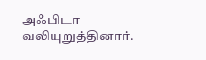அஃபிடா வலியுறுத்தினார்.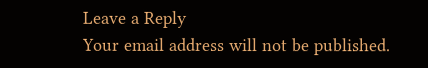Leave a Reply
Your email address will not be published.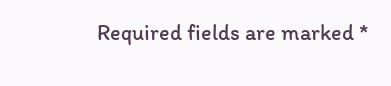Required fields are marked *